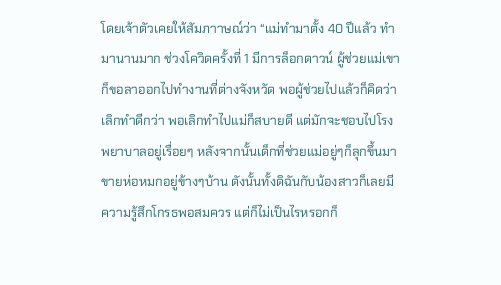โดยเจ้าตัวเคยให้สัมภาาษณ์ว่า “แม่ทำมาตั้ง 40 ปีแล้ว ทำมานานมาก ช่วงโควิดครั้งที่ 1 มีการล็อกดาวน์ ผู้ช่วยแม่เขาก็ขอลาออกไปทำงานที่ต่างจังหวัด พอผู้ช่วยไปแล้วก็คิดว่าเลิกทำดีกว่า พอเลิกทำไปแม่ก็สบายดี แต่มักจะชอบไปโรงพยาบาลอยู่เรื่อยๆ หลังจากนั้นเด็กที่ช่วยแม่อยู่ๆก็ลุกขึ้นมาขายห่อหมกอยู่ข้างๆบ้าน ดังนั้นทั้งดิฉันกับน้องสาวก็เลยมีความรู้สึกโกรธพอสมควร แต่ก็ไม่เป็นไรหรอกก็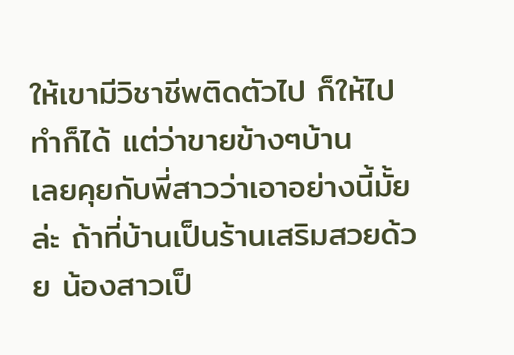ให้เขามีวิชาชีพติดตัวไป ก็ให้ไปทำก็ได้ แต่ว่าขายข้างๆบ้าน
เลยคุยกับพี่สาวว่าเอาอย่างนี้มั้ยล่ะ ถ้าที่บ้านเป็นร้านเสริมสวยด้วย น้องสาวเป็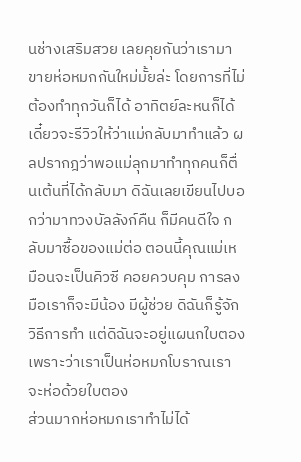นช่างเสริมสวย เลยคุยกันว่าเรามาขายห่อหมกกันใหม่มั้ยล่ะ โดยการที่ไม่ต้องทำทุกวันก็ได้ อาทิตย์ละหนก็ได้เดี๋ยวจะรีวิวให้ว่าแม่กลับมาทำแล้ว ผลปรากฎว่าพอแม่ลุกมาทำทุกคนก็ตื่นเต้นที่ได้กลับมา ดิฉันเลยเขียนไปบอกว่ามาทวงบัลลังก์คืน ก็มีคนดีใจ กลับมาซื้อของแม่ต่อ ตอนนี้คุณแม่เหมือนจะเป็นคิวซี คอยควบคุม การลงมือเราก็จะมีน้อง มีผู้ช่วย ดิฉันก็รู้จักวิธีการทำ แต่ดิฉันจะอยู่แผนกใบตอง เพราะว่าเราเป็นห่อหมกโบราณเราจะห่อด้วยใบตอง
ส่วนมากห่อหมกเราทำไม่ได้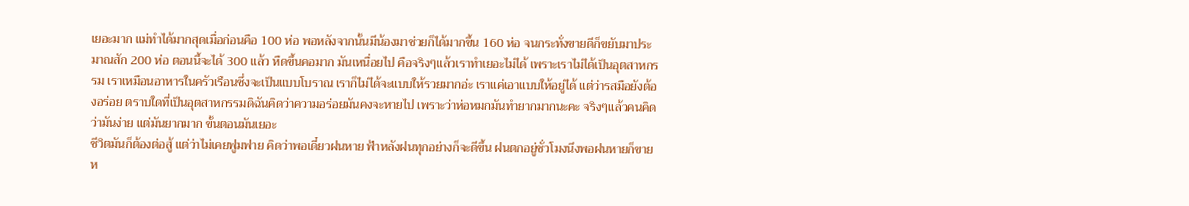เยอะมาก แม่ทำได้มากสุดเมื่อก่อนคือ 100 ห่อ พอหลังจากนั้นมีน้องมาช่วยก็ได้มากขึ้น 160 ห่อ จนกระทั่งขายดีก็ขยับมาประมาณสัก 200 ห่อ ตอนนี้จะได้ 300 แล้ว หืดขึ้นคอมาก มันเหนื่อยไป คือจริงๆแล้วเราทำเยอะไม่ได้ เพราะเราไม่ได้เป็นอุตสาหกรรม เราเหมือนอาหารในครัวเรือนซึ่งจะเป็นแบบโบราณ เราก็ไม่ได้จะแบบให้รวยมากอ่ะ เราแค่เอาแบบให้อยู่ได้ แต่ว่ารสมือยังต้องอร่อย ตราบใดที่เป็นอุตสาหกรรมดิฉันคิดว่าความอร่อยมันคงจะหายไป เพราะว่าห่อหมกมันทำยากมากนะคะ จริงๆแล้วคนคิดว่ามันง่าย แต่มันยากมาก ขั้นตอนมันเยอะ
ชีวิตมันก็ต้องต่อสู้ แต่ว่าไม่เคยฟูมฟาย คิดว่าพอเดี๋ยวฝนหาย ฟ้าหลังฝนทุกอย่างก็จะดีขึ้น ฝนตกอยู่ชั่วโมงนึงพอฝนหายก็ขายห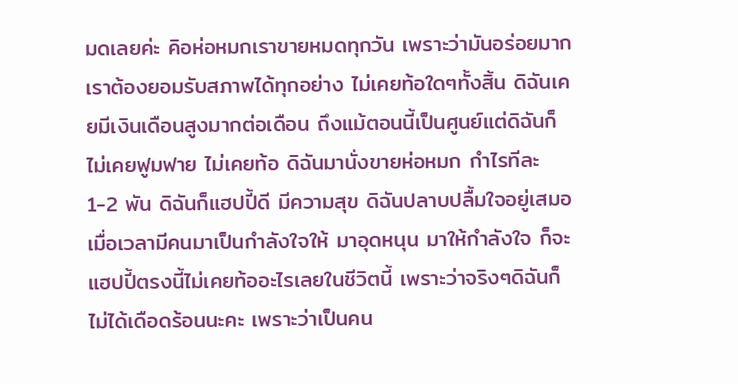มดเลยค่ะ คิอห่อหมกเราขายหมดทุกวัน เพราะว่ามันอร่อยมาก เราต้องยอมรับสภาพได้ทุกอย่าง ไม่เคยท้อใดๆทั้งสิ้น ดิฉันเคยมีเงินเดือนสูงมากต่อเดือน ถึงแม้ตอนนี้เป็นศูนย์แต่ดิฉันก็ไม่เคยฟูมฟาย ไม่เคยท้อ ดิฉันมานั่งขายห่อหมก กำไรทีละ 1-2 พัน ดิฉันก็แฮปปี้ดี มีความสุข ดิฉันปลาบปลื้มใจอยู่เสมอเมื่อเวลามีคนมาเป็นกำลังใจให้ มาอุดหนุน มาให้กำลังใจ ก็จะแฮปปี้ตรงนี้ไม่เคยท้ออะไรเลยในชีวิตนี้ เพราะว่าจริงๆดิฉันก็ไม่ได้เดือดร้อนนะคะ เพราะว่าเป็นคน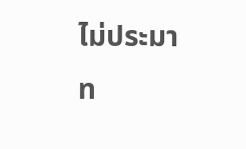ไม่ประมาท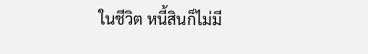ในชีวิต หนี้สินก็ไม่มี